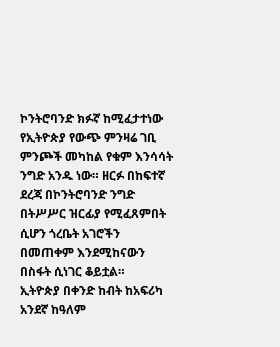ኮንትሮባንድ ክፉኛ ከሚፈታተነው የኢትዮጵያ የውጭ ምንዛሬ ገቢ ምንጮች መካከል የቁም እንሳሳት ንግድ አንዱ ነው። ዘርፉ በከፍተኛ ደረጃ በኮንትሮባንድ ንግድ በትሥሥር ዝርፊያ የሚፈጸምበት ሲሆን ጎረቤት አገሮችን በመጠቀም እንደሚከናውን በስፋት ሲነገር ቆይቷል።
ኢትዮጵያ በቀንድ ከብት ከአፍሪካ አንደኛ ከዓለም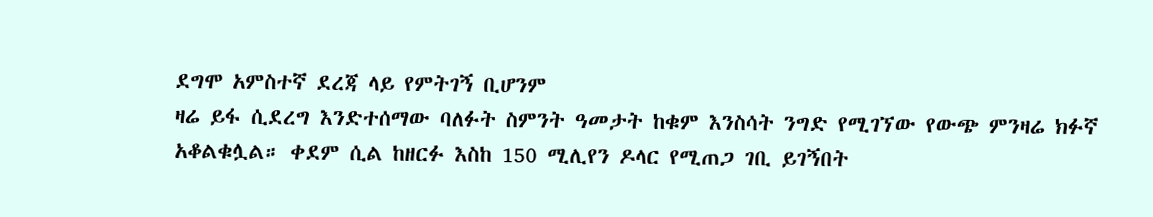ደግሞ አምስተኛ ደረጃ ላይ የምትገኝ ቢሆንም
ዛሬ ይፋ ሲደረግ እንድተሰማው ባለፉት ስምንት ዓመታት ከቁም እንስሳት ንግድ የሚገኘው የውጭ ምንዛሬ ክፉኛ አቆልቁሏል። ቀደም ሲል ከዘርፉ እስከ 150 ሚሊየን ዶላር የሚጠጋ ገቢ ይገኝበት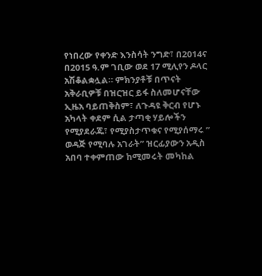የነበረው የቀንድ እንስሳት ንግድ፣ በ2014ና በ2015 ዓ.ም ገቢው ወደ 17 ሚሊየን ዶላር አሽቆልቋሏል። ምክንያቶቹ በጥናት አቅራቢዎቹ በዝርዝር ይፋ ስለመሆናቸው ኢዜአ ባይጠቅስም፣ ለጉዳዩ ቅርብ የሆኑ አካላት ቀደም ሲል ታጣቂ ሃይሎችን የሚያደራጁ፣ የሚያስታጥቁና የሚያሰማሩ ” ወዳጅ የሚባሉ አገራት” ዝርፊያውን አዲስ አበባ ተቀምጠው ከሚመሩት መካከል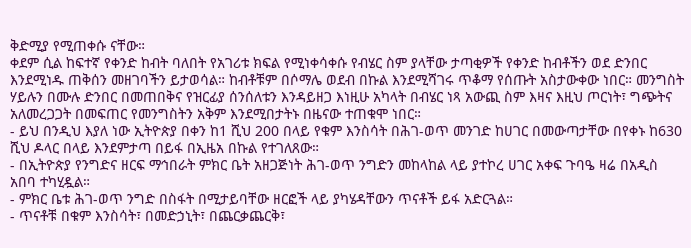ቅድሚያ የሚጠቀሱ ናቸው።
ቀደም ሲል ከፍተኛ የቀንድ ከብት ባለበት የአገሪቱ ክፍል የሚነቀሳቀሱ የብሄር ስም ያላቸው ታጣቂዎች የቀንድ ከብቶችን ወደ ድንበር እንደሚነዱ ጠቅሰን መዘገባችን ይታወሳል። ከብቶቹም በሶማሌ ወደብ በኩል እንደሚሻገሩ ጥቆማ የሰጡት አስታውቀው ነበር። መንግስት ሃይሉን በሙሉ ድንበር በመጠበቅና የዝርፊያ ሰንሰለቱን እንዳይዘጋ እነዚሁ አካላት በብሄር ነጻ አውጪ ስም እዛና እዚህ ጦርነት፣ ግጭትና አለመረጋጋት በመፍጠር የመንግስትን አቅም እንደሚበታትኑ በዜናው ተጠቁሞ ነበር።
- ይህ በንዲህ እያለ ነው ኢትዮጵያ በቀን ከ1 ሺህ 200 በላይ የቁም እንስሳት በሕገ-ወጥ መንገድ ከሀገር በመውጣታቸው በየቀኑ ከ630 ሺህ ዶላር በላይ እንደምታጣ በይፋ በኢዜአ በኩል የተገለጸው።
- በኢትዮጵያ የንግድና ዘርፍ ማኅበራት ምክር ቤት አዘጋጅነት ሕገ-ወጥ ንግድን መከላከል ላይ ያተኮረ ሀገር አቀፍ ጉባዔ ዛሬ በአዲስ አበባ ተካሂዷል።
- ምክር ቤቱ ሕገ-ወጥ ንግድ በስፋት በሚታይባቸው ዘርፎች ላይ ያካሄዳቸውን ጥናቶች ይፋ አድርጓል።
- ጥናቶቹ በቁም እንስሳት፣ በመድኃኒት፣ በጨርቃጨርቅ፣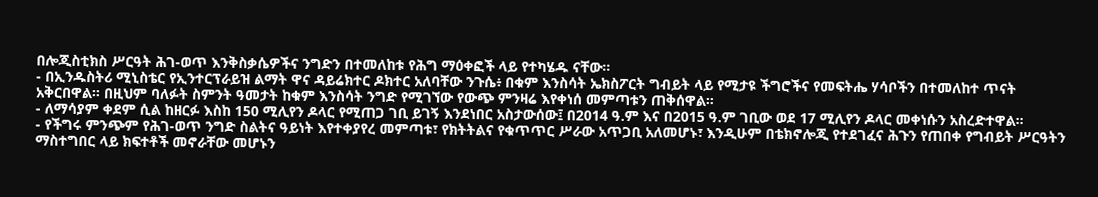በሎጂስቲክስ ሥርዓት ሕገ-ወጥ እንቅስቃሴዎችና ንግድን በተመለከቱ የሕግ ማዕቀፎች ላይ የተካሄዱ ናቸው።
- በኢንዱስትሪ ሚኒስቴር የኢንተርፕራይዝ ልማት ዋና ዳይሬክተር ዶክተር አለባቸው ንጉሴ፥ በቁም እንስሳት ኤክስፖርት ግብይት ላይ የሚታዩ ችግሮችና የመፍትሔ ሃሳቦችን በተመለከተ ጥናት አቅርበዋል። በዚህም ባለፉት ስምንት ዓመታት ከቁም እንስሳት ንግድ የሚገኘው የውጭ ምንዛሬ እየቀነሰ መምጣቱን ጠቅሰዋል።
- ለማሳያም ቀደም ሲል ከዘርፉ እስከ 150 ሚሊየን ዶላር የሚጠጋ ገቢ ይገኝ እንደነበር አስታውሰው፤ በ2014 ዓ.ም እና በ2015 ዓ.ም ገቢው ወደ 17 ሚሊየን ዶላር መቀነሱን አስረድተዋል።
- የችግሩ ምንጭም የሕገ-ወጥ ንግድ ስልትና ዓይነት እየተቀያየረ መምጣቱ፣ የክትትልና የቁጥጥር ሥራው አጥጋቢ አለመሆኑ፣ እንዲሁም በቴክኖሎጂ የተደገፈና ሕጉን የጠበቀ የግብይት ሥርዓትን ማስተግበር ላይ ክፍተቶች መኖራቸው መሆኑን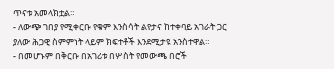ጥናቱ አመላክቷል።
- ለውጭ ገበያ የሚቀርቡ የቁም እንስሳት ልየታና ከተቀባይ አገራት ጋር ያለው ሕጋዊ ስምምነት ላይም ክፍተቶች እንደሚታዩ አንስተዋል።
- በመሆኑም በቅርቡ በአገሪቱ በሦስት የመውጫ በሮች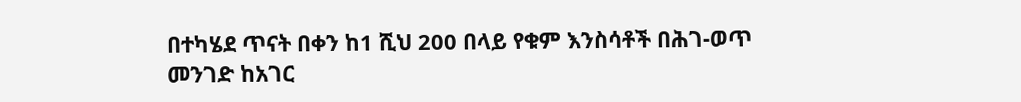በተካሄደ ጥናት በቀን ከ1 ሺህ 200 በላይ የቁም እንስሳቶች በሕገ-ወጥ መንገድ ከአገር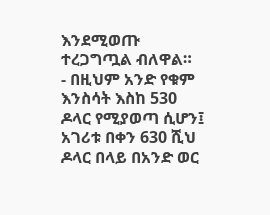እንደሚወጡ ተረጋግጧል ብለዋል።
- በዚህም አንድ የቁም እንስሳት እስከ 530 ዶላር የሚያወጣ ሲሆን፤ አገሪቱ በቀን 630 ሺህ ዶላር በላይ በአንድ ወር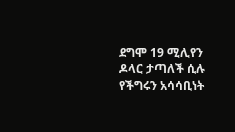ደግሞ 19 ሚሊየን ዶላር ታጣለች ሲሉ የችግሩን አሳሳቢነት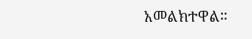አመልክተዋል።